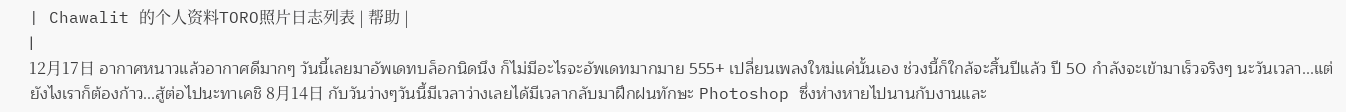| Chawalit 的个人资料TORO照片日志列表 | 帮助 |
|
12月17日 อากาศหนาวแล้วอากาศดีมากๆ วันนี้เลยมาอัพเดทบล็อกนิดนึง ก็ไม่มีอะไรจะอัพเดทมากมาย 555+ เปลี่ยนเพลงใหม่แค่นั้นเอง ช่วงนี้ก็ใกล้จะสิ้นปีแล้ว ปี 50 กำลังจะเข้ามาเร็วจริงๆ นะวันเวลา...แต่ยังไงเราก็ต้องก้าว...สู้ต่อไปนะทาเคชิ 8月14日 กับวันว่างๆวันนี้มีเวลาว่างเลยได้มีเวลากลับมาฝึกฝนทักษะ Photoshop ซึ่งห่างหายไปนานกับงานและ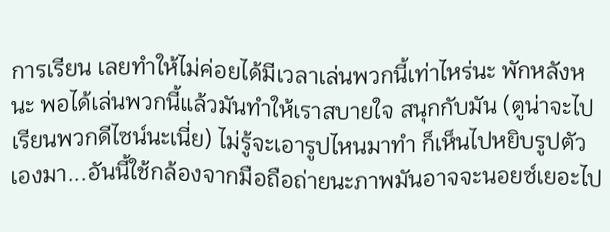การเรียน เลยทำให้ไม่ค่อยได้มีเวลาเล่นพวกนี้เท่าไหร่นะ พักหลังหนะ พอได้เล่นพวกนี้แล้วมันทำให้เราสบายใจ สนุกกับมัน (ตูน่าจะไปเรียนพวกดีไซน์นะเนี่ย) ไม่รู้จะเอารูปไหนมาทำ ก็เห็นไปหยิบรูปตัวเองมา...อันนี้ใช้กล้องจากมือถือถ่ายนะภาพมันอาจจะนอยซ์เยอะไป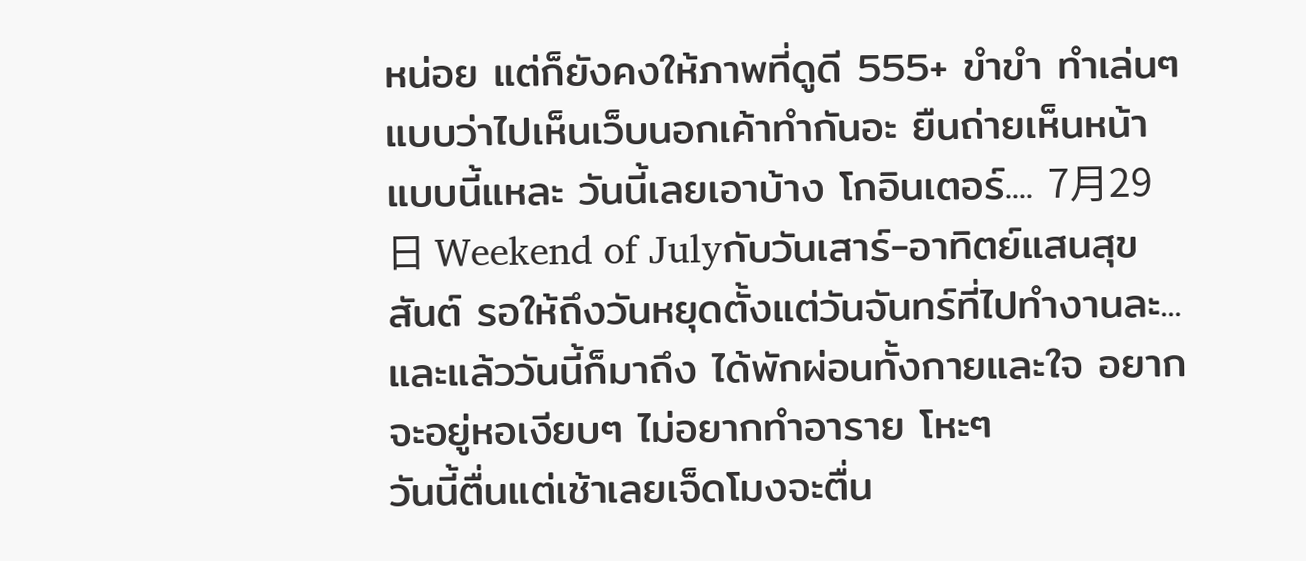หน่อย แต่ก็ยังคงให้ภาพที่ดูดี 555+ ขำขำ ทำเล่นๆ แบบว่าไปเห็นเว็บนอกเค้าทำกันอะ ยืนถ่ายเห็นหน้าแบบนี้แหละ วันนี้เลยเอาบ้าง โกอินเตอร์.... 7月29日 Weekend of Julyกับวันเสาร์-อาทิตย์แสนสุขสันต์ รอให้ถึงวันหยุดตั้งแต่วันจันทร์ที่ไปทำงานละ...และแล้ววันนี้ก็มาถึง ได้พักผ่อนทั้งกายและใจ อยากจะอยู่หอเงียบๆ ไม่อยากทำอาราย โหะๆ
วันนี้ตื่นแต่เช้าเลยเจ็ดโมงจะตื่น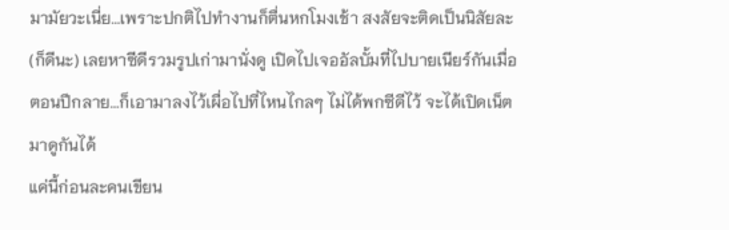มามัยวะเนี่ย...เพราะปกติไปทำงานก็ตื่นหกโมงเช้า สงสัยจะติดเป็นนิสัยละ (ก็ดีนะ) เลยหาซีดีรวมรูปเก่ามานั่งดู เปิดไปเจออัลบั้มที่ไปบายเนียร์กันเมื่อตอนปีกลาย...ก็เอามาลงไว้เผื่อไปที่ไหนไกลๆ ไม่ได้พกซีดีไว้ จะได้เปิดเน็ตมาดูกันได้
แค่นี้ก่อนละคนเขียน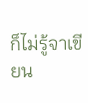ก็ไม่รู้จาเขียน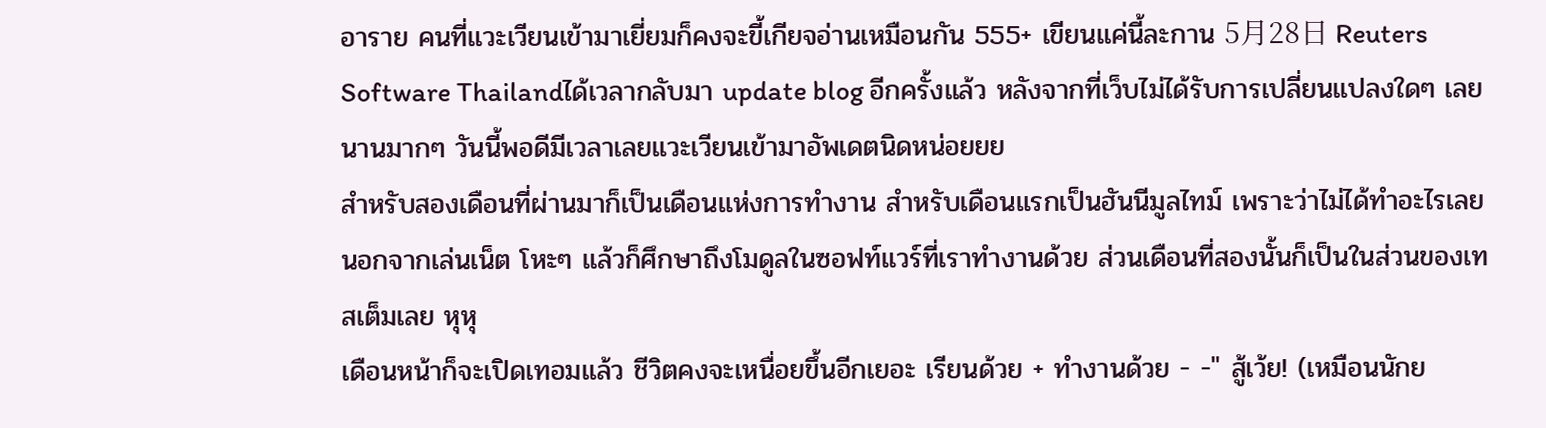อาราย คนที่แวะเวียนเข้ามาเยี่ยมก็คงจะขี้เกียจอ่านเหมือนกัน 555+ เขียนแค่นี้ละกาน 5月28日 Reuters Software Thailandได้เวลากลับมา update blog อีกครั้งแล้ว หลังจากที่เว็บไม่ได้รับการเปลี่ยนแปลงใดๆ เลยนานมากๆ วันนี้พอดีมีเวลาเลยแวะเวียนเข้ามาอัพเดตนิดหน่อยยย
สำหรับสองเดือนที่ผ่านมาก็เป็นเดือนแห่งการทำงาน สำหรับเดือนแรกเป็นฮันนีมูลไทม์ เพราะว่าไม่ได้ทำอะไรเลยนอกจากเล่นเน็ต โหะๆ แล้วก็ศึกษาถึงโมดูลในซอฟท์แวร์ที่เราทำงานด้วย ส่วนเดือนที่สองนั้นก็เป็นในส่วนของเทสเต็มเลย หุหุ
เดือนหน้าก็จะเปิดเทอมแล้ว ชีวิตคงจะเหนื่อยขึ้นอีกเยอะ เรียนด้วย + ทำงานด้วย - -" สู้เว้ย! (เหมือนนักย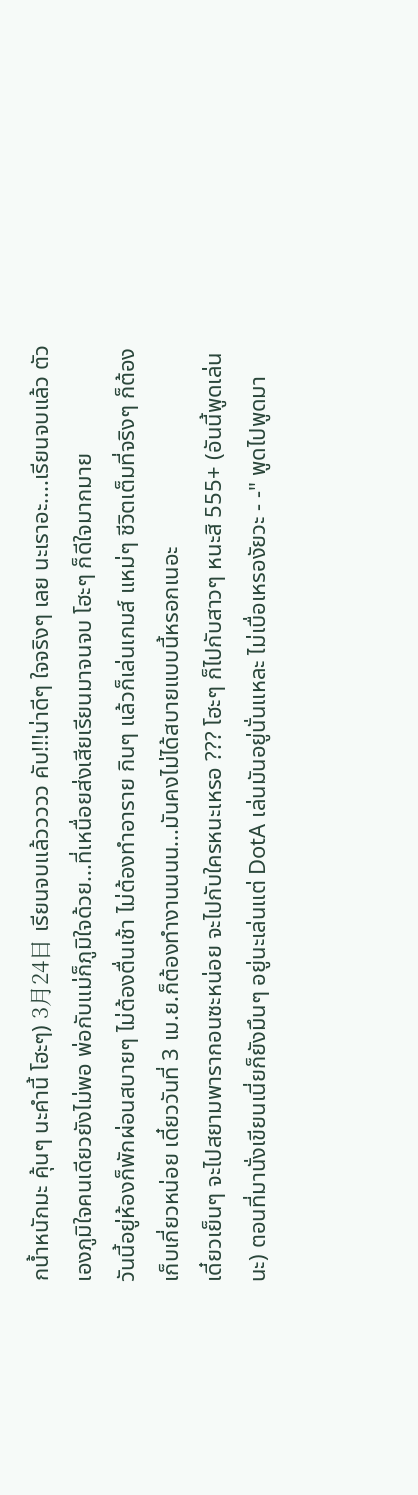กน้ำหนักมะ คุ้นๆ นะคำนี้ โฮะๆ) 3月24日 เรียนจบแล้ววววว คับ!!!น่าดีๆ ใจจริงๆ เลย นะเราอะ....เรียนจบแล้ว ตัวเองภูมิใจคนเดียวยังไม่พอ พ่อกับแม่ก็ภูมิใจด้วย...ที่เหนื่อยส่งเสียเรียนมาจนจบ โฮะๆ ก็ดีใจมากมาย
วันนี้อยู่ห้องก็พักผ่อนสบายๆ ไม่ต้องตื่นเช้า ไม่ต้องทำอาราย กินๆ แล้วก็เล่นเกมส์ แหม่ๆ ชีวิตเต็มที่จริงๆ ก็ต้องเก็บเกี่ยวหน่อย เดี๋ยววันที่ 3 เม.ย.ก็ต้องทำงานนนน...มันคงไม่ได้สบายแบบนี้หรอกเนอะ
เดี๋ยวเย็นๆ จะไปสยามพารากอนซะหน่อย จะไปกับใครหนะเหรอ ??? โฮะๆ ก็ไปกับสาวๆ หนะสิ 555+ (อันนี้พูดเล่นนะ) ตอนที่มานั่งเขียนเนี่ยก็ยังมึนๆ อยู่นะเล่นแต่ DotA เล่นมันอยู่นั่นแหละ ไม่เบื่อเหรองัยวะ - -" พูดไปพูดมา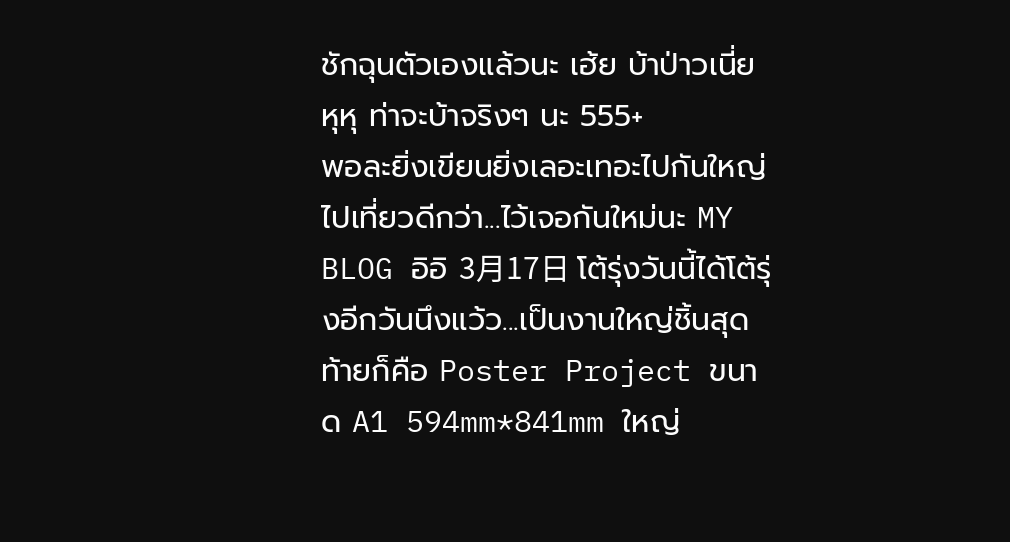ชักฉุนตัวเองแล้วนะ เฮ้ย บ้าป่าวเนี่ย หุหุ ท่าจะบ้าจริงๆ นะ 555+
พอละยิ่งเขียนยิ่งเลอะเทอะไปกันใหญ่ ไปเที่ยวดีกว่า...ไว้เจอกันใหม่นะ MY BLOG อิอิ 3月17日 โต้รุ่งวันนี้ได้โต้รุ่งอีกวันนึงแว้ว...เป็นงานใหญ่ชิ้นสุดท้ายก็คือ Poster Project ขนาด A1 594mm*841mm ใหญ่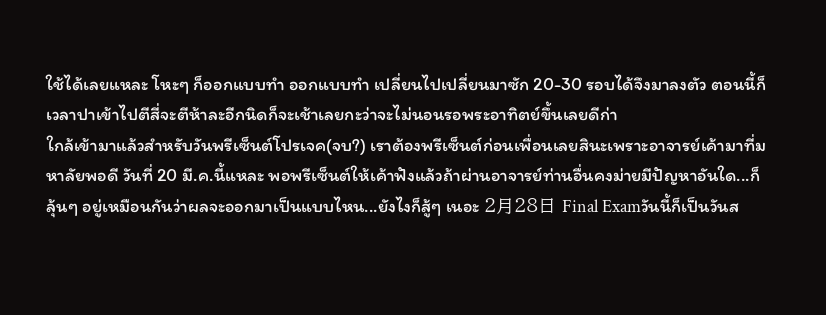ใช้ได้เลยแหละ โหะๆ ก็ออกแบบทำ ออกแบบทำ เปลี่ยนไปเปลี่ยนมาซัก 20-30 รอบได้จึงมาลงตัว ตอนนี้ก็เวลาปาเข้าไปตีสี่จะตีห้าละอีกนิดก็จะเช้าเลยกะว่าจะไม่นอนรอพระอาทิตย์ขึ้นเลยดีก่า
ใกล้เข้ามาแล้วสำหรับวันพรีเซ็นต์โปรเจค(จบ?) เราต้องพรีเซ็นต์ก่อนเพื่อนเลยสินะเพราะอาจารย์เค้ามาที่มหาลัยพอดี วันที่ 20 มี.ค.นี้แหละ พอพรีเซ็นต์ให้เค้าฟังแล้วถ้าผ่านอาจารย์ท่านอื่นคงม่ายมีปัญหาอันใด...ก็ลุ้นๆ อยู่เหมือนกันว่าผลจะออกมาเป็นแบบไหน...ยังไงก็สู้ๆ เนอะ 2月28日 Final Examวันนี้ก็เป็นวันส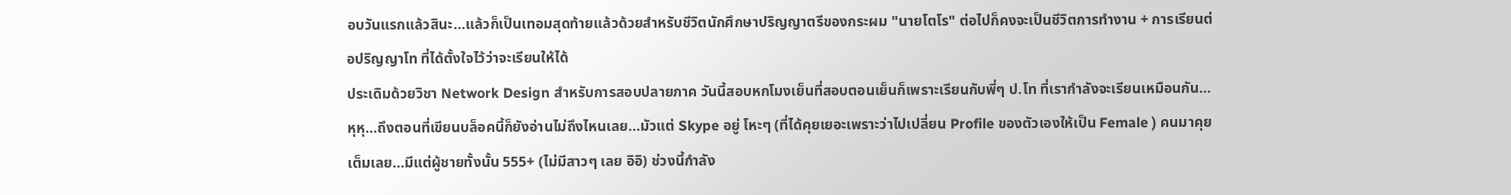อบวันแรกแล้วสินะ...แล้วก็เป็นเทอมสุดท้ายแล้วด้วยสำหรับชีวิตนักศึกษาปริญญาตรีของกระผม "นายโตโร" ต่อไปก็คงจะเป็นชีวิตการทำงาน + การเรียนต่อปริญญาโท ที่ได้ตั้งใจไว้ว่าจะเรียนให้ได้
ประเดิมด้วยวิชา Network Design สำหรับการสอบปลายภาค วันนี้สอบหกโมงเย็นที่สอบตอนเย็นก็เพราะเรียนกับพี่ๆ ป.โท ที่เรากำลังจะเรียนเหมือนกัน...หุหุ...ถึงตอนที่เขียนบล็อคนี้ก็ยังอ่านไม่ถึงไหนเลย...มัวแต่ Skype อยู่ โหะๆ (ที่ได้คุยเยอะเพราะว่าไปเปลี่ยน Profile ของตัวเองให้เป็น Female ) คนมาคุยเต็มเลย...มีแต่ผู้ชายทั้งนั้น 555+ (ไม่มีสาวๆ เลย อิอิ) ช่วงนี้กำลัง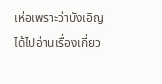เห่อเพราะว่าบังเอิญได้ไปอ่านเรื่องเกี่ยว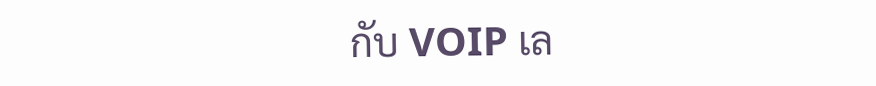กับ VOIP เล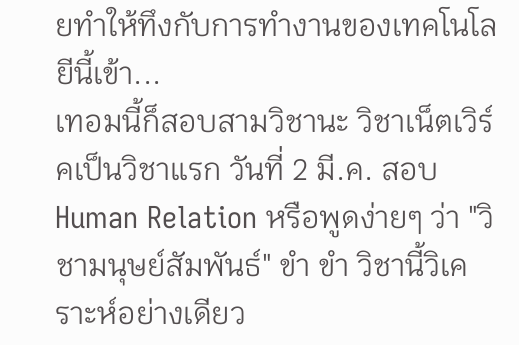ยทำให้ทึงกับการทำงานของเทคโนโลยีนี้เข้า...
เทอมนี้ก็สอบสามวิชานะ วิชาเน็ตเวิร์คเป็นวิชาแรก วันที่ 2 มี.ค. สอบ Human Relation หรือพูดง่ายๆ ว่า "วิชามนุษย์สัมพันธ์" ขำ ขำ วิชานี้วิเคราะห์อย่างเดียว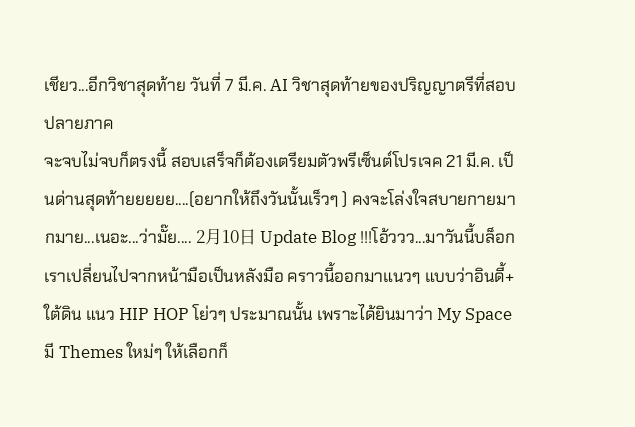เชียว...อีกวิชาสุดท้าย วันที่ 7 มี.ค. AI วิชาสุดท้ายของปริญญาตรีที่สอบปลายภาค
จะจบไม่จบก็ตรงนี้ สอบเสร็จก็ต้องเตรียมตัวพรีเซ็นต์โปรเจค 21 มี.ค. เป็นด่านสุดท้ายยยยย....(อยากให้ถึงวันนั้นเร็วๆ ) คงจะโล่งใจสบายกายมากมาย...เนอะ...ว่ามั๊ย.... 2月10日 Update Blog !!!โอ้ววว...มาวันนี้บล็อกเราเปลี่ยนไปจากหน้ามือเป็นหลังมือ คราวนี้ออกมาแนวๆ แบบว่าอินดี้+ใต้ดิน แนว HIP HOP โย่วๆ ประมาณนั้น เพราะได้ยินมาว่า My Space มี Themes ใหม่ๆ ให้เลือกก็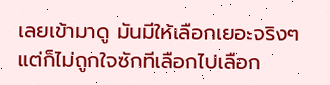เลยเข้ามาดู มันมีให้เลือกเยอะจริงๆ แต่ก็ไม่ถูกใจซักทีเลือกไปเลือก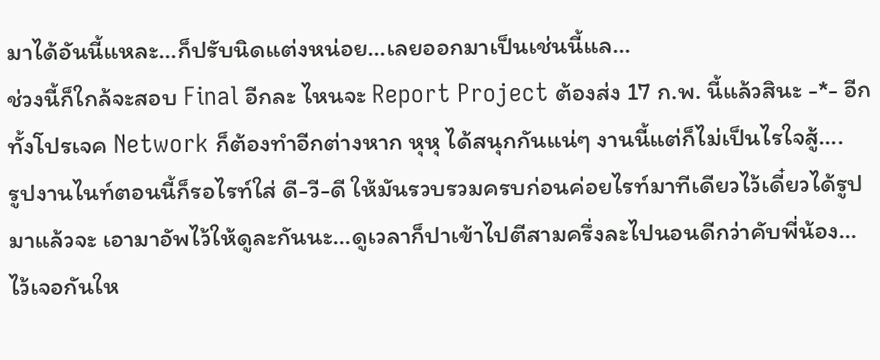มาได้อันนี้แหละ...ก็ปรับนิดแต่งหน่อย...เลยออกมาเป็นเช่นนี้แล...
ช่วงนี้ก็ใกล้จะสอบ Final อีกละ ไหนจะ Report Project ต้องส่ง 17 ก.พ. นี้แล้วสินะ -*- อีกทั้งโปรเจค Network ก็ต้องทำอีกต่างหาก หุหุ ได้สนุกกันแน่ๆ งานนี้แต่ก็ไม่เป็นไรใจสู้....
รูปงานไนท์ตอนนี้ก็รอไรท์ใส่ ดี-วี-ดี ให้มันรวบรวมครบก่อนค่อยไรท์มาทีเดียวไว้เดี๋ยวได้รูปมาแล้วจะ เอามาอัพไว้ให้ดูละกันนะ...ดูเวลาก็ปาเข้าไปตีสามครึ่งละไปนอนดีกว่าคับพี่น้อง...ไว้เจอกันให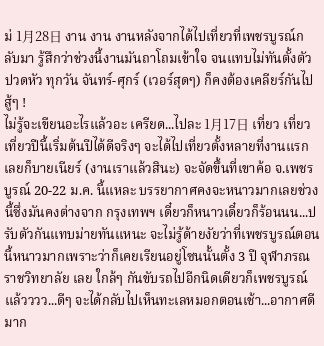ม่ 1月28日 งาน งาน งานหลังจากได้ไปเที่ยวที่เพชรบูรณ์กลับมา รู้สึกว่าช่วงนี้งานมันถาโถมเข้าใจ จนแทบไม่ทันตั้งตัว ปวดหัว ทุกวัน จันทร์-ศุกร์ (เวอร์สุดๆ) ก็คงต้องเคลียร์กันไป สู้ๆ !
ไม่รู้จะเขียนอะไรแล้วอะ เครียด...ไปละ 1月17日 เที่ยว เที่ยว เที่ยวปีนี้เริ่มต้นปีได้ดีจริงๆ จะได้ไปเที่ยวตั้งหลายที่งานแรกเลยก็บายเนียร์ (งานเราแล้วสินะ) จะจัดขึ้นที่เขาค้อ จ.เพชรบูรณ์ 20-22 ม.ค. นี้แหละ บรรยากาศคงจะหนาวมากเลยช่วงนี้ซึ่งมันคงต่างจาก กรุงเทพฯ เดี๋ยวก็หนาวเดี๋ยวก็ร้อนนน...ปรับตัวกันแทบม่ายทันแหนะ จะไม่รู้ด้ายงัยว่าที่เพชรบูรณ์ตอนนี้หนาวมากเพราะว่าก็เคยเรียนอยู่โซนนั้นตั้ง 3 ปี จุฬาภรณราชวิทยาลัย เลย ใกล้ๆ กันขับรถไปอีกนิดเดียวก็เพชรบูรณ์แล้วววว...ดีๆ จะได้กลับไปเห็นทะเลหมอกตอนเช้า...อากาศดีมาก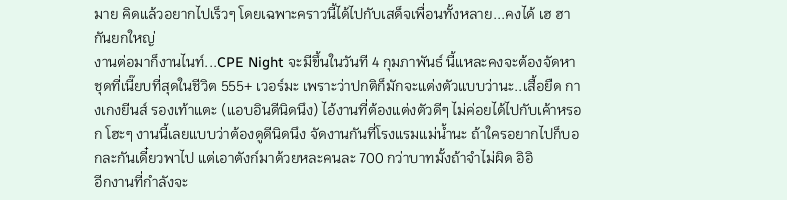มาย คิดแล้วอยากไปเร็วๆ โดยเฉพาะคราวนี้ได้ไปกับเสด็จเพื่อนทั้งหลาย...คงได้ เฮ ฮา กันยกใหญ่
งานต่อมาก็งานไนท์...CPE Night จะมีขึ้นในวันที 4 กุมภาพันธ์ นี้แหละคงจะต้องจัดหาชุดที่เนี๊ยบที่สุดในชีวิต 555+ เวอร์มะ เพราะว่าปกติก็มักจะแต่งตัวแบบว่านะ..เสื้อยืด กางเกงยีนส์ รองเท้าแตะ (แอบอินดีนิดนึง) ไอ้งานที่ต้องแต่งตัวดีๆ ไม่ค่อยได้ไปกับเค้าหรอก โฮะๆ งานนี้เลยแบบว่าต้องดูดีนิดนึง จัดงานกันที่โรงแรมแม่น้ำนะ ถ้าใครอยากไปก็บอกละกันเดี๋ยวพาไป แต่เอาตังก์มาด้วยหละคนละ 700 กว่าบาทมั้งถ้าจำไม่ผิด อิอิ
อีกงานที่กำลังจะ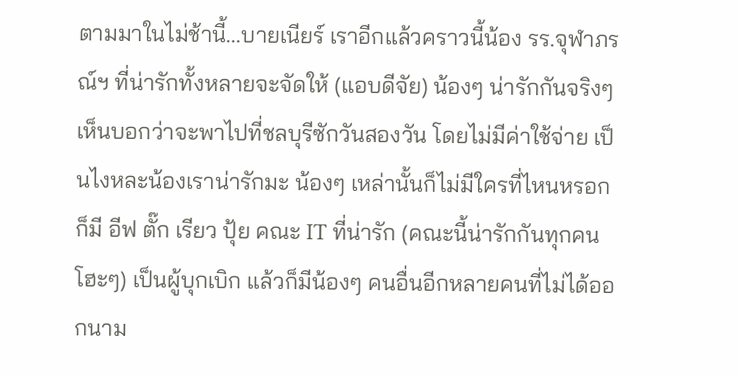ตามมาในไม่ช้านี้...บายเนียร์ เราอีกแล้วคราวนี้น้อง รร.จุฬาภรณ์ฯ ที่น่ารักทั้งหลายจะจัดให้ (แอบดีจัย) น้องๆ น่ารักกันจริงๆ เห็นบอกว่าจะพาไปที่ชลบุรีซักวันสองวัน โดยไม่มีค่าใช้จ่าย เป็นไงหละน้องเราน่ารักมะ น้องๆ เหล่านั้นก็ไม่มีใครที่ไหนหรอก ก็มี อีฟ ตั๊ก เรียว ปุ้ย คณะ IT ที่น่ารัก (คณะนี้น่ารักกันทุกคน โฮะๆ) เป็นผู้บุกเบิก แล้วก็มีน้องๆ คนอื่นอีกหลายคนที่ไม่ได้ออกนาม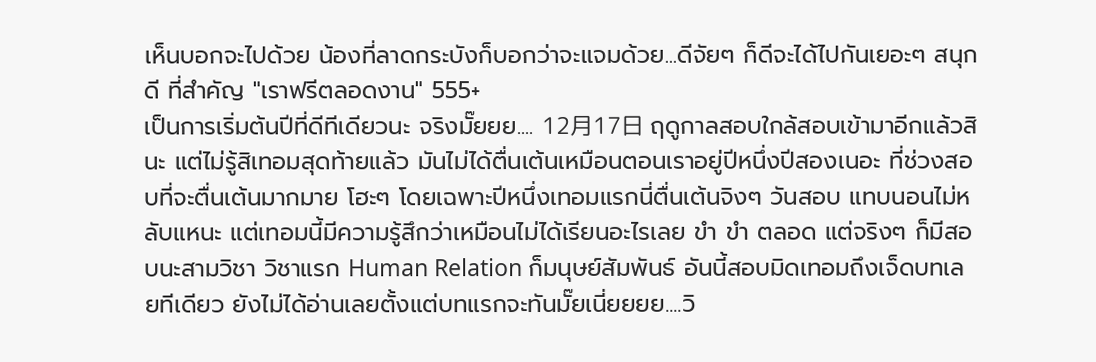เห็นบอกจะไปด้วย น้องที่ลาดกระบังก็บอกว่าจะแจมด้วย...ดีจัยๆ ก็ดีจะได้ไปกันเยอะๆ สนุกดี ที่สำคัญ "เราฟรีตลอดงาน" 555+
เป็นการเริ่มต้นปีที่ดีทีเดียวนะ จริงมั๊ยยย.... 12月17日 ฤดูกาลสอบใกล้สอบเข้ามาอีกแล้วสินะ แต่ไม่รู้สิเทอมสุดท้ายแล้ว มันไม่ได้ตื่นเต้นเหมือนตอนเราอยู่ปีหนึ่งปีสองเนอะ ที่ช่วงสอบที่จะตื่นเต้นมากมาย โฮะๆ โดยเฉพาะปีหนึ่งเทอมแรกนี่ตื่นเต้นจิงๆ วันสอบ แทบนอนไม่หลับแหนะ แต่เทอมนี้มีความรู้สึกว่าเหมือนไม่ได้เรียนอะไรเลย ขำ ขำ ตลอด แต่จริงๆ ก็มีสอบนะสามวิชา วิชาแรก Human Relation ก็มนุษย์สัมพันธ์ อันนี้สอบมิดเทอมถึงเจ็ดบทเลยทีเดียว ยังไม่ได้อ่านเลยตั้งแต่บทแรกจะทันมั๊ยเนี่ยยยย....วิ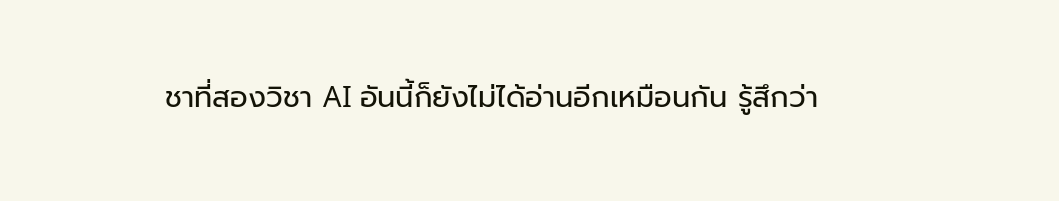ชาที่สองวิชา AI อันนี้ก็ยังไม่ได้อ่านอีกเหมือนกัน รู้สึกว่า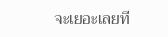จะเยอะเลยที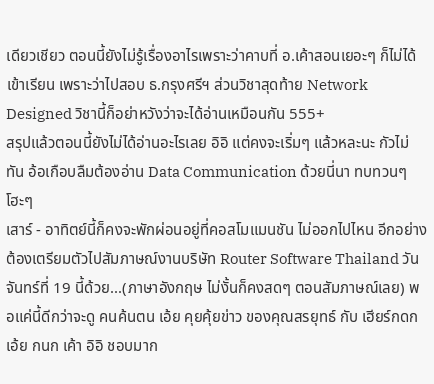เดียวเชียว ตอนนี้ยังไม่รู้เรื่องอาไรเพราะว่าคาบที่ อ.เค้าสอนเยอะๆ ก็ไม่ได้เข้าเรียน เพราะว่าไปสอบ ธ.กรุงศรีฯ ส่วนวิชาสุดท้าย Network Designed วิชานี้ก็อย่าหวังว่าจะได้อ่านเหมือนกัน 555+
สรุปแล้วตอนนี้ยังไม่ได้อ่านอะไรเลย อิอิ แต่คงจะเริ่มๆ แล้วหละนะ กัวไม่ทัน อ้อเกือบลืมต้องอ่าน Data Communication ด้วยนี่นา ทบทวนๆ โฮะๆ
เสาร์ - อาทิตย์นี้ก็คงจะพักผ่อนอยู่ที่คอสโมแมนชัน ไม่ออกไปไหน อีกอย่างต้องเตรียมตัวไปสัมภาษณ์งานบริษัท Router Software Thailand วันจันทร์ที่ 19 นี้ด้วย...(ภาษาอังกฤษ ไม่งั้นก็คงสดๆ ตอนสัมภาษณ์เลย) พอแค่นี้ดีกว่าจะดู คนค้นตน เอ้ย คุยคุ้ยข่าว ของคุณสรยุทธ์ กับ เฮียร์กดก เอ้ย กนก เค้า อิอิ ชอบมาก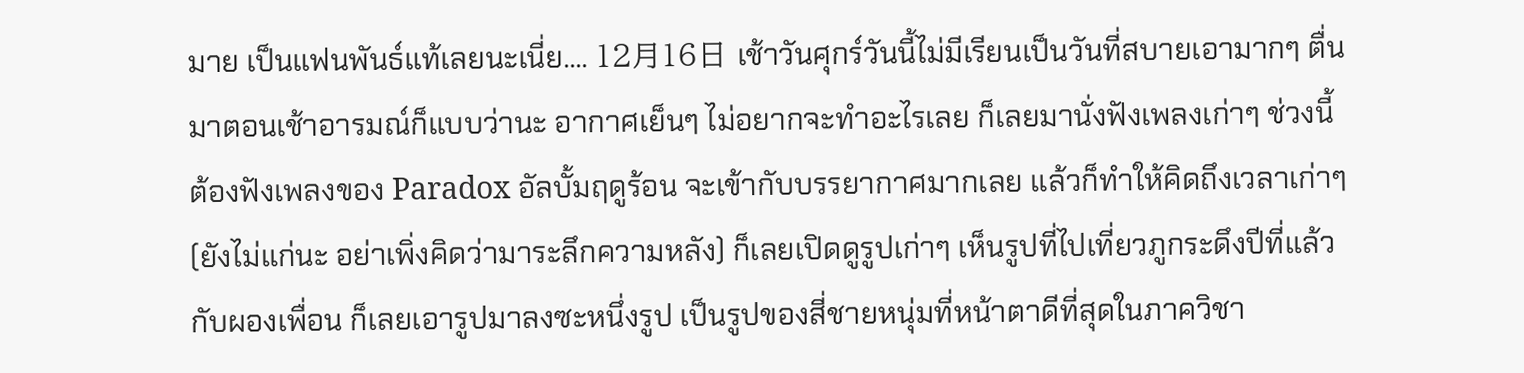มาย เป็นแฟนพันธ์แท้เลยนะเนี่ย.... 12月16日 เช้าวันศุกร์วันนี้ไม่มีเรียนเป็นวันที่สบายเอามากๆ ตื่นมาตอนเช้าอารมณ์ก็แบบว่านะ อากาศเย็นๆ ไม่อยากจะทำอะไรเลย ก็เลยมานั่งฟังเพลงเก่าๆ ช่วงนี้ต้องฟังเพลงของ Paradox อัลบั้มฤดูร้อน จะเข้ากับบรรยากาศมากเลย แล้วก็ทำให้คิดถึงเวลาเก่าๆ (ยังไม่แก่นะ อย่าเพิ่งคิดว่ามาระลึกความหลัง) ก็เลยเปิดดูรูปเก่าๆ เห็นรูปที่ไปเที่ยวภูกระดึงปีที่แล้วกับผองเพื่อน ก็เลยเอารูปมาลงซะหนึ่งรูป เป็นรูปของสี่ชายหนุ่มที่หน้าตาดีที่สุดในภาควิชา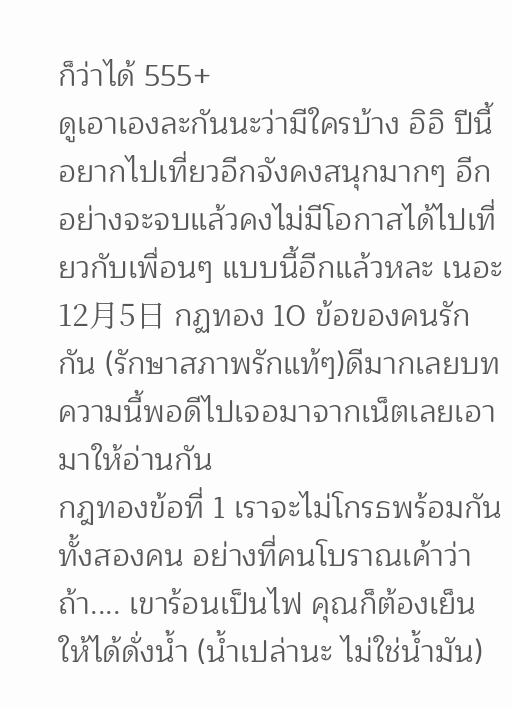ก็ว่าได้ 555+
ดูเอาเองละกันนะว่ามีใครบ้าง อิอิ ปีนี้อยากไปเที่ยวอีกจังคงสนุกมากๆ อีกอย่างจะจบแล้วคงไม่มีโอกาสได้ไปเที่ยวกับเพื่อนๆ แบบนี้อีกแล้วหละ เนอะ 12月5日 กฏทอง 10 ข้อของคนรักกัน (รักษาสภาพรักแท้ๆ)ดีมากเลยบทความนี้พอดีไปเจอมาจากเน็ตเลยเอามาให้อ่านกัน
กฎทองข้อที่ 1 เราจะไม่โกรธพร้อมกันทั้งสองคน อย่างที่คนโบราณเค้าว่า ถ้า.... เขาร้อนเป็นไฟ คุณก็ต้องเย็นให้ได้ดั่งน้ำ (น้ำเปล่านะ ไม่ใช่น้ำมัน)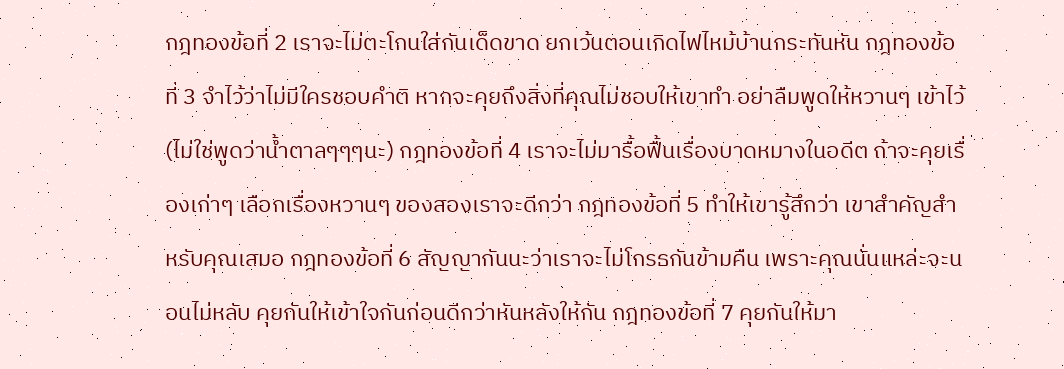กฎทองข้อที่ 2 เราจะไม่ตะโกนใส่กันเด็ดขาด ยกเว้นตอนเกิดไฟไหม้บ้านกระทันหัน กฎทองข้อที่ 3 จำไว้ว่าไม่มีใครชอบคำติ หากจะคุยถึงสิ่งที่คุณไม่ชอบให้เขาทำ อย่าลืมพูดให้หวานๆ เข้าไว้ (ไม่ใช่พูดว่าน้ำตาลๆๆๆนะ) กฎทองข้อที่ 4 เราจะไม่มารื้อฟื้นเรื่องบาดหมางในอดีต ถ้าจะคุยเรื่องเก่าๆ เลือกเรื่องหวานๆ ของสองเราจะดีกว่า กฎทองข้อที่ 5 ทำให้เขารู้สึกว่า เขาสำคัญสำหรับคุณเสมอ กฎทองข้อที่ 6 สัญญากันนะว่าเราจะไม่โกรธกันข้ามคืน เพราะคุณนั่นแหล่ะจะนอนไม่หลับ คุยกันให้เข้าใจกันก่อนดีกว่าหันหลังให้กัน กฎทองข้อที่ 7 คุยกันให้มา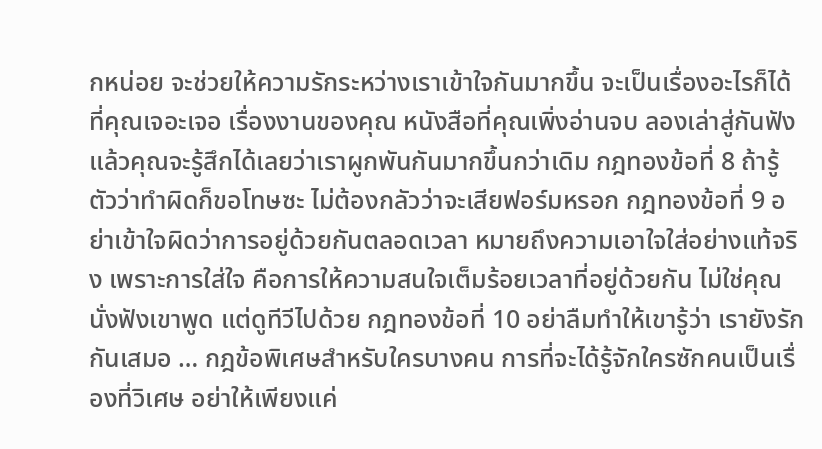กหน่อย จะช่วยให้ความรักระหว่างเราเข้าใจกันมากขึ้น จะเป็นเรื่องอะไรก็ได้ที่คุณเจอะเจอ เรื่องงานของคุณ หนังสือที่คุณเพิ่งอ่านจบ ลองเล่าสู่กันฟัง แล้วคุณจะรู้สึกได้เลยว่าเราผูกพันกันมากขึ้นกว่าเดิม กฎทองข้อที่ 8 ถ้ารู้ตัวว่าทำผิดก็ขอโทษซะ ไม่ต้องกลัวว่าจะเสียฟอร์มหรอก กฎทองข้อที่ 9 อย่าเข้าใจผิดว่าการอยู่ด้วยกันตลอดเวลา หมายถึงความเอาใจใส่อย่างแท้จริง เพราะการใส่ใจ คือการให้ความสนใจเต็มร้อยเวลาที่อยู่ด้วยกัน ไม่ใช่คุณนั่งฟังเขาพูด แต่ดูทีวีไปด้วย กฎทองข้อที่ 10 อย่าลืมทำให้เขารู้ว่า เรายังรักกันเสมอ … กฎข้อพิเศษสำหรับใครบางคน การที่จะได้รู้จักใครซักคนเป็นเรื่องที่วิเศษ อย่าให้เพียงแค่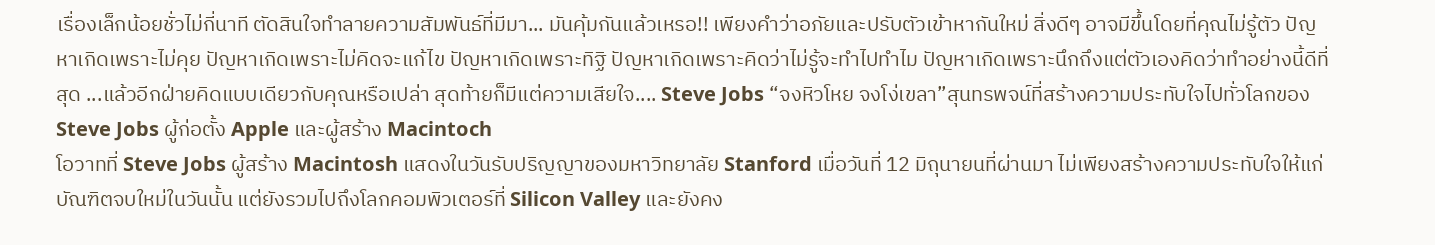เรื่องเล็กน้อยชั่วไม่กี่นาที ตัดสินใจทำลายความสัมพันธ์ที่มีมา... มันคุ้มกันแล้วเหรอ!! เพียงคำว่าอภัยและปรับตัวเข้าหากันใหม่ สิ่งดีๆ อาจมีขึ้นโดยที่คุณไม่รู้ตัว ปัญหาเกิดเพราะไม่คุย ปัญหาเกิดเพราะไม่คิดจะแก้ไข ปัญหาเกิดเพราะทิฐิ ปัญหาเกิดเพราะคิดว่าไม่รู้จะทำไปทำไม ปัญหาเกิดเพราะนึกถึงแต่ตัวเองคิดว่าทำอย่างนี้ดีที่สุด ...แล้วอีกฝ่ายคิดแบบเดียวกับคุณหรือเปล่า สุดท้ายก็มีแต่ความเสียใจ.... Steve Jobs “จงหิวโหย จงโง่เขลา”สุนทรพจน์ที่สร้างความประทับใจไปทั่วโลกของ Steve Jobs ผู้ก่อตั้ง Apple และผู้สร้าง Macintoch
โอวาทที่ Steve Jobs ผู้สร้าง Macintosh แสดงในวันรับปริญญาของมหาวิทยาลัย Stanford เมื่อวันที่ 12 มิถุนายนที่ผ่านมา ไม่เพียงสร้างความประทับใจให้แก่บัณฑิตจบใหม่ในวันนั้น แต่ยังรวมไปถึงโลกคอมพิวเตอร์ที่ Silicon Valley และยังคง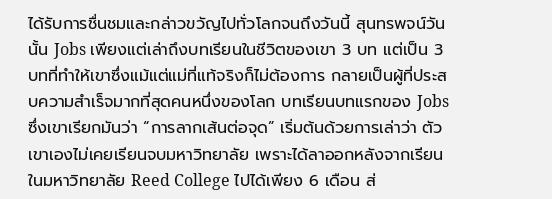ได้รับการชื่นชมและกล่าวขวัญไปทั่วโลกจนถึงวันนี้ สุนทรพจน์วันนั้น Jobs เพียงแต่เล่าถึงบทเรียนในชีวิตของเขา 3 บท แต่เป็น 3 บทที่ทำให้เขาซึ่งแม้แต่แม่ที่แท้จริงก็ไม่ต้องการ กลายเป็นผู้ที่ประสบความสำเร็จมากที่สุดคนหนึ่งของโลก บทเรียนบทแรกของ Jobs ซึ่งเขาเรียกมันว่า “การลากเส้นต่อจุด” เริ่มต้นด้วยการเล่าว่า ตัวเขาเองไม่เคยเรียนจบมหาวิทยาลัย เพราะได้ลาออกหลังจากเรียนในมหาวิทยาลัย Reed College ไปได้เพียง 6 เดือน ส่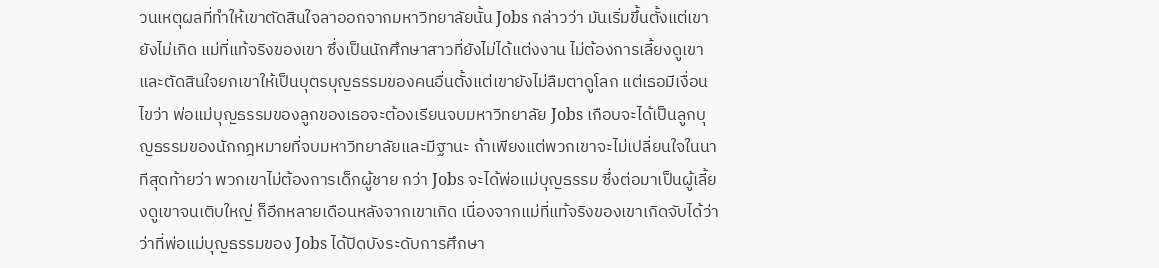วนเหตุผลที่ทำให้เขาตัดสินใจลาออกจากมหาวิทยาลัยนั้น Jobs กล่าวว่า มันเริ่มขึ้นตั้งแต่เขายังไม่เกิด แม่ที่แท้จริงของเขา ซึ่งเป็นนักศึกษาสาวที่ยังไม่ได้แต่งงาน ไม่ต้องการเลี้ยงดูเขา และตัดสินใจยกเขาให้เป็นบุตรบุญธรรมของคนอื่นตั้งแต่เขายังไม่ลืมตาดูโลก แต่เธอมีเงื่อนไขว่า พ่อแม่บุญธรรมของลูกของเธอจะต้องเรียนจบมหาวิทยาลัย Jobs เกือบจะได้เป็นลูกบุญธรรมของนักกฎหมายที่จบมหาวิทยาลัยและมีฐานะ ถ้าเพียงแต่พวกเขาจะไม่เปลี่ยนใจในนาทีสุดท้ายว่า พวกเขาไม่ต้องการเด็กผู้ชาย กว่า Jobs จะได้พ่อแม่บุญธรรม ซึ่งต่อมาเป็นผู้เลี้ยงดูเขาจนเติบใหญ่ ก็อีกหลายเดือนหลังจากเขาเกิด เนื่องจากแม่ที่แท้จริงของเขาเกิดจับได้ว่า ว่าที่พ่อแม่บุญธรรมของ Jobs ได้ปิดบังระดับการศึกษา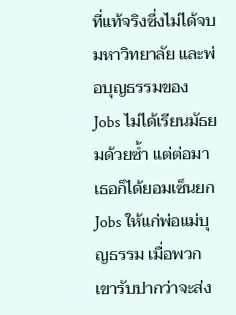ที่แท้จริงซึ่งไม่ได้จบมหาวิทยาลัย และพ่อบุญธรรมของ Jobs ไม่ได้เรียนมัธยมด้วยซ้ำ แต่ต่อมาเธอก็ได้ยอมเซ็นยก Jobs ให้แก่พ่อแม่บุญธรรม เมื่อพวกเขารับปากว่าจะส่ง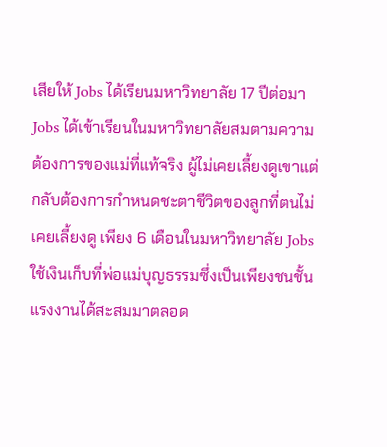เสียให้ Jobs ได้เรียนมหาวิทยาลัย 17 ปีต่อมา Jobs ได้เข้าเรียนในมหาวิทยาลัยสมตามความต้องการของแม่ที่แท้จริง ผู้ไม่เคยเลี้ยงดูเขาแต่กลับต้องการกำหนดชะตาชีวิตของลูกที่ตนไม่เคยเลี้ยงดู เพียง 6 เดือนในมหาวิทยาลัย Jobs ใช้เงินเก็บที่พ่อแม่บุญธรรมซึ่งเป็นเพียงชนชั้นแรงงานได้สะสมมาตลอด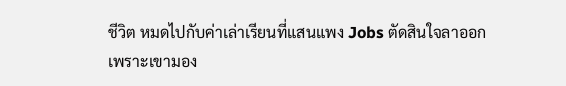ชีวิต หมดไปกับค่าเล่าเรียนที่แสนแพง Jobs ตัดสินใจลาออก เพราะเขามอง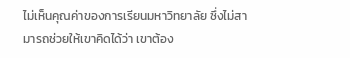ไม่เห็นคุณค่าของการเรียนมหาวิทยาลัย ซึ่งไม่สามารถช่วยให้เขาคิดได้ว่า เขาต้อง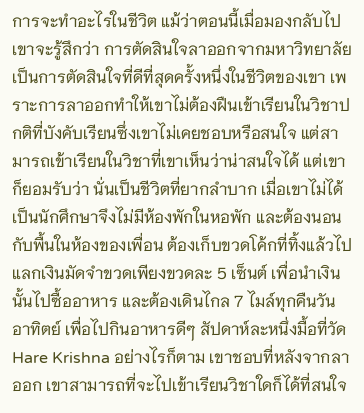การจะทำอะไรในชีวิต แม้ว่าตอนนี้เมื่อมองกลับไปเขาจะรู้สึกว่า การตัดสินใจลาออกจากมหาวิทยาลัยเป็นการตัดสินใจที่ดีที่สุดครั้งหนึ่งในชีวิตของเขา เพราะการลาออกทำให้เขาไม่ต้องฝืนเข้าเรียนในวิชาปกติที่บังคับเรียนซึ่งเขาไม่เคยชอบหรือสนใจ แต่สามารถเข้าเรียนในวิชาที่เขาเห็นว่าน่าสนใจได้ แต่เขาก็ยอมรับว่า นั่นเป็นชีวิตที่ยากลำบาก เมื่อเขาไม่ได้เป็นนักศึกษาจึงไม่มีห้องพักในหอพัก และต้องนอนกับพื้นในห้องของเพื่อน ต้องเก็บขวดโค้กที่ทิ้งแล้วไปแลกเงินมัดจำขวดเพียงขวดละ 5 เซ็นต์ เพื่อนำเงินนั้นไปซื้ออาหาร และต้องเดินไกล 7 ไมล์ทุกคืนวันอาทิตย์ เพื่อไปกินอาหารดีๆ สัปดาห์ละหนึ่งมื้อที่วัด Hare Krishna อย่างไรก็ตาม เขาชอบที่หลังจากลาออก เขาสามารถที่จะไปเข้าเรียนวิชาใดก็ได้ที่สนใจ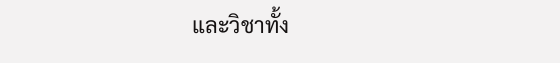และวิชาทั้ง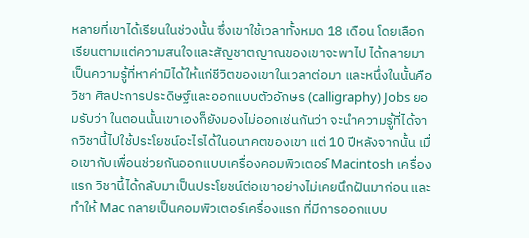หลายที่เขาได้เรียนในช่วงนั้น ซึ่งเขาใช้เวลาทั้งหมด 18 เดือน โดยเลือกเรียนตามแต่ความสนใจและสัญชาตญาณของเขาจะพาไป ได้กลายมาเป็นความรู้ที่หาค่ามิได้ให้แก่ชีวิตของเขาในเวลาต่อมา และหนึ่งในนั้นคือ วิชา ศิลปะการประดิษฐ์และออกแบบตัวอักษร (calligraphy) Jobs ยอมรับว่า ในตอนนั้นเขาเองก็ยังมองไม่ออกเช่นกันว่า จะนำความรู้ที่ได้จากวิชานี้ไปใช้ประโยชน์อะไรได้ในอนาคตของเขา แต่ 10 ปีหลังจากนั้น เมื่อเขากับเพื่อนช่วยกันออกแบบเครื่องคอมพิวเตอร์ Macintosh เครื่องแรก วิชานี้ได้กลับมาเป็นประโยชน์ต่อเขาอย่างไม่เคยนึกฝันมาก่อน และทำให้ Mac กลายเป็นคอมพิวเตอร์เครื่องแรก ที่มีการออกแบบ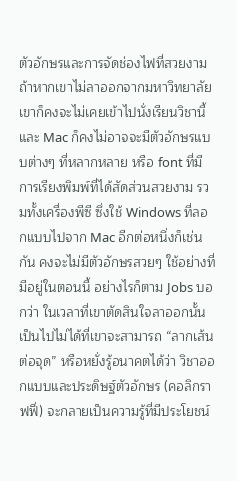ตัวอักษรและการจัดช่องไฟที่สวยงาม ถ้าหากเขาไม่ลาออกจากมหาวิทยาลัย เขาก็คงจะไม่เคยเข้าไปนั่งเรียนวิชานี้ และ Mac ก็คงไม่อาจจะมีตัวอักษรแบบต่างๆ ที่หลากหลาย หรือ font ที่มีการเรียงพิมพ์ที่ได้สัดส่วนสวยงาม รวมทั้งเครื่องพีซี ซึ่งใช้ Windows ที่ลอกแบบไปจาก Mac อีกต่อหนึ่งก็เช่นกัน คงจะไม่มีตัวอักษรสวยๆ ใช้อย่างที่มีอยู่ในตอนนี้ อย่างไรก็ตาม Jobs บอกว่า ในเวลาที่เขาตัดสินใจลาออกนั้น เป็นไปไม่ได้ที่เขาจะสามารถ “ลากเส้นต่อจุด” หรือหยั่งรู้อนาคตได้ว่า วิชาออกแบบและประดิษฐ์ตัวอักษร (คอลิกราฟฟี่) จะกลายเป็นความรู้ที่มีประโยชน์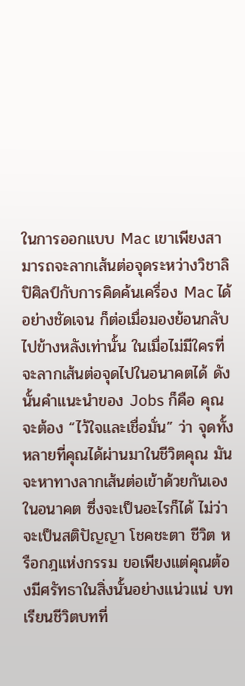ในการออกแบบ Mac เขาเพียงสามารถจะลากเส้นต่อจุดระหว่างวิชาลิปิศิลป์กับการคิดค้นเครื่อง Mac ได้อย่างชัดเจน ก็ต่อเมื่อมองย้อนกลับไปข้างหลังเท่านั้น ในเมื่อไม่มีใครที่จะลากเส้นต่อจุดไปในอนาคตได้ ดังนั้นคำแนะนำของ Jobs ก็คือ คุณจะต้อง “ไว้ใจและเชื่อมั่น” ว่า จุดทั้งหลายที่คุณได้ผ่านมาในชีวิตคุณ มันจะหาทางลากเส้นต่อเข้าด้วยกันเองในอนาคต ซึ่งจะเป็นอะไรก็ได้ ไม่ว่าจะเป็นสติปัญญา โชคชะตา ชีวิต หรือกฎแห่งกรรม ขอเพียงแต่คุณต้องมีศรัทธาในสิ่งนั้นอย่างแน่วแน่ บทเรียนชีวิตบทที่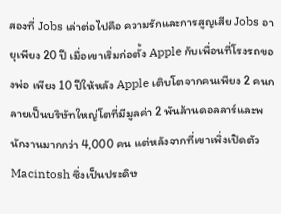สองที่ Jobs เล่าต่อไปคือ ความรักและการสูญเสีย Jobs อายุเพียง 20 ปี เมื่อเขาเริ่มก่อตั้ง Apple กับเพื่อนที่โรงรถของพ่อ เพียง 10 ปีให้หลัง Apple เติบโตจากคนเพียง 2 คนกลายเป็นบริษัทใหญ่โตที่มีมูลค่า 2 พันล้านดอลลาร์และพนักงานมากกว่า 4,000 คน แต่หลังจากที่เขาเพิ่งเปิดตัว Macintosh ซึ่งเป็นประดิษ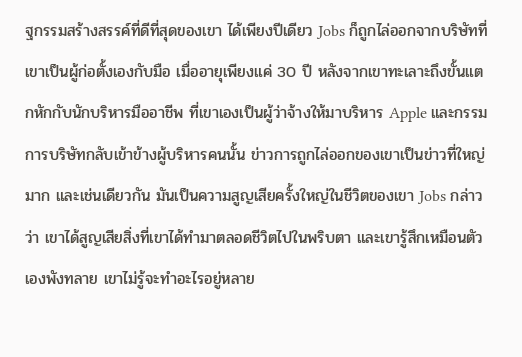ฐกรรมสร้างสรรค์ที่ดีที่สุดของเขา ได้เพียงปีเดียว Jobs ก็ถูกไล่ออกจากบริษัทที่เขาเป็นผู้ก่อตั้งเองกับมือ เมื่ออายุเพียงแค่ 30 ปี หลังจากเขาทะเลาะถึงขั้นแตกหักกับนักบริหารมืออาชีพ ที่เขาเองเป็นผู้ว่าจ้างให้มาบริหาร Apple และกรรมการบริษัทกลับเข้าข้างผู้บริหารคนนั้น ข่าวการถูกไล่ออกของเขาเป็นข่าวที่ใหญ่มาก และเช่นเดียวกัน มันเป็นความสูญเสียครั้งใหญ่ในชีวิตของเขา Jobs กล่าวว่า เขาได้สูญเสียสิ่งที่เขาได้ทำมาตลอดชีวิตไปในพริบตา และเขารู้สึกเหมือนตัวเองพังทลาย เขาไม่รู้จะทำอะไรอยู่หลาย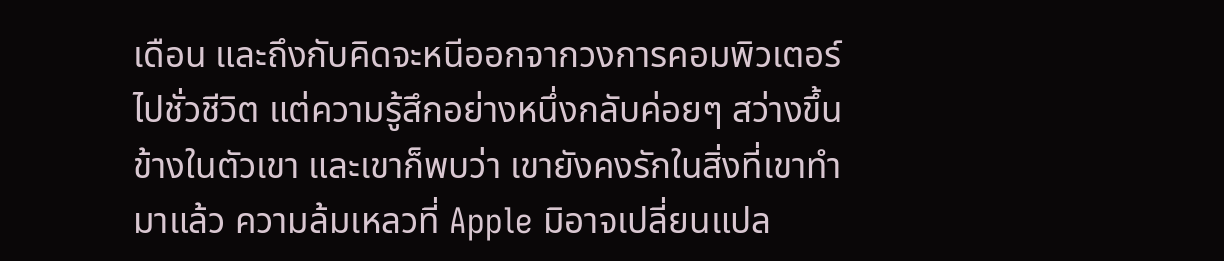เดือน และถึงกับคิดจะหนีออกจากวงการคอมพิวเตอร์ไปชั่วชีวิต แต่ความรู้สึกอย่างหนึ่งกลับค่อยๆ สว่างขึ้นข้างในตัวเขา และเขาก็พบว่า เขายังคงรักในสิ่งที่เขาทำมาแล้ว ความล้มเหลวที่ Apple มิอาจเปลี่ยนแปล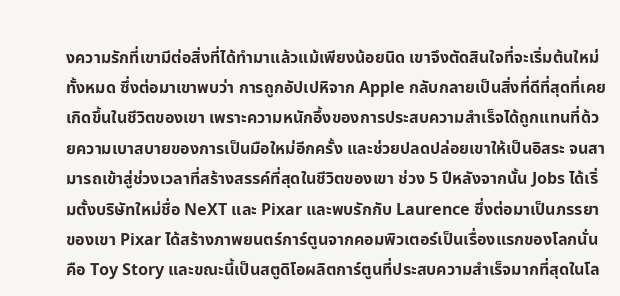งความรักที่เขามีต่อสิ่งที่ได้ทำมาแล้วแม้เพียงน้อยนิด เขาจึงตัดสินใจที่จะเริ่มต้นใหม่ทั้งหมด ซึ่งต่อมาเขาพบว่า การถูกอัปเปหิจาก Apple กลับกลายเป็นสิ่งที่ดีที่สุดที่เคยเกิดขึ้นในชีวิตของเขา เพราะความหนักอึ้งของการประสบความสำเร็จได้ถูกแทนที่ด้วยความเบาสบายของการเป็นมือใหม่อีกครั้ง และช่วยปลดปล่อยเขาให้เป็นอิสระ จนสามารถเข้าสู่ช่วงเวลาที่สร้างสรรค์ที่สุดในชีวิตของเขา ช่วง 5 ปีหลังจากนั้น Jobs ได้เริ่มตั้งบริษัทใหม่ชื่อ NeXT และ Pixar และพบรักกับ Laurence ซึ่งต่อมาเป็นภรรยาของเขา Pixar ได้สร้างภาพยนตร์การ์ตูนจากคอมพิวเตอร์เป็นเรื่องแรกของโลกนั่นคือ Toy Story และขณะนี้เป็นสตูดิโอผลิตการ์ตูนที่ประสบความสำเร็จมากที่สุดในโล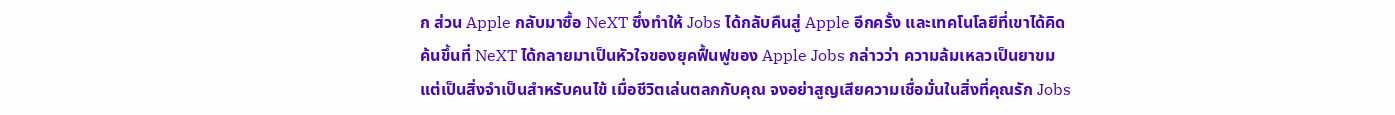ก ส่วน Apple กลับมาซื้อ NeXT ซึ่งทำให้ Jobs ได้กลับคืนสู่ Apple อีกครั้ง และเทคโนโลยีที่เขาได้คิดค้นขึ้นที่ NeXT ได้กลายมาเป็นหัวใจของยุคฟื้นฟูของ Apple Jobs กล่าวว่า ความล้มเหลวเป็นยาขมแต่เป็นสิ่งจำเป็นสำหรับคนไข้ เมื่อชีวิตเล่นตลกกับคุณ จงอย่าสูญเสียความเชื่อมั่นในสิ่งที่คุณรัก Jobs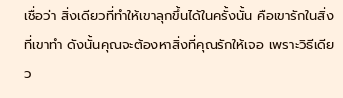เชื่อว่า สิ่งเดียวที่ทำให้เขาลุกขึ้นได้ในครั้งนั้น คือเขารักในสิ่งที่เขาทำ ดังนั้นคุณจะต้องหาสิ่งที่คุณรักให้เจอ เพราะวิธีเดียว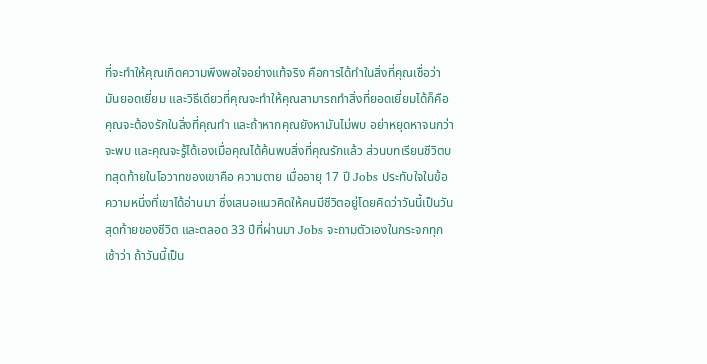ที่จะทำให้คุณเกิดความพึงพอใจอย่างแท้จริง คือการได้ทำในสิ่งที่คุณเชื่อว่ามันยอดเยี่ยม และวิธีเดียวที่คุณจะทำให้คุณสามารถทำสิ่งที่ยอดเยี่ยมได้ก็คือ คุณจะต้องรักในสิ่งที่คุณทำ และถ้าหากคุณยังหามันไม่พบ อย่าหยุดหาจนกว่าจะพบ และคุณจะรู้ได้เองเมื่อคุณได้ค้นพบสิ่งที่คุณรักแล้ว ส่วนบทเรียนชีวิตบทสุดท้ายในโอวาทของเขาคือ ความตาย เมื่ออายุ 17 ปี Jobs ประทับใจในข้อความหนึ่งที่เขาได้อ่านมา ซึ่งเสนอแนวคิดให้คนมีชีวิตอยู่โดยคิดว่าวันนี้เป็นวันสุดท้ายของชีวิต และตลอด 33 ปีที่ผ่านมา Jobs จะถามตัวเองในกระจกทุกเช้าว่า ถ้าวันนี้เป็น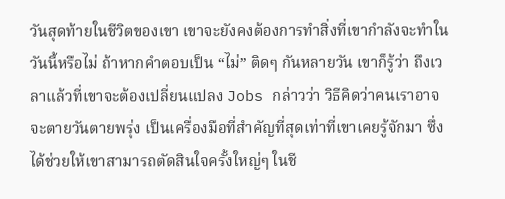วันสุดท้ายในชีวิตของเขา เขาจะยังคงต้องการทำสิ่งที่เขากำลังจะทำในวันนี้หรือไม่ ถ้าหากคำตอบเป็น “ไม่” ติดๆ กันหลายวัน เขาก็รู้ว่า ถึงเวลาแล้วที่เขาจะต้องเปลี่ยนแปลง Jobs กล่าวว่า วิธีคิดว่าคนเราอาจจะตายวันตายพรุ่ง เป็นเครื่องมือที่สำคัญที่สุดเท่าที่เขาเคยรู้จักมา ซึ่งได้ช่วยให้เขาสามารถตัดสินใจครั้งใหญ่ๆ ในชี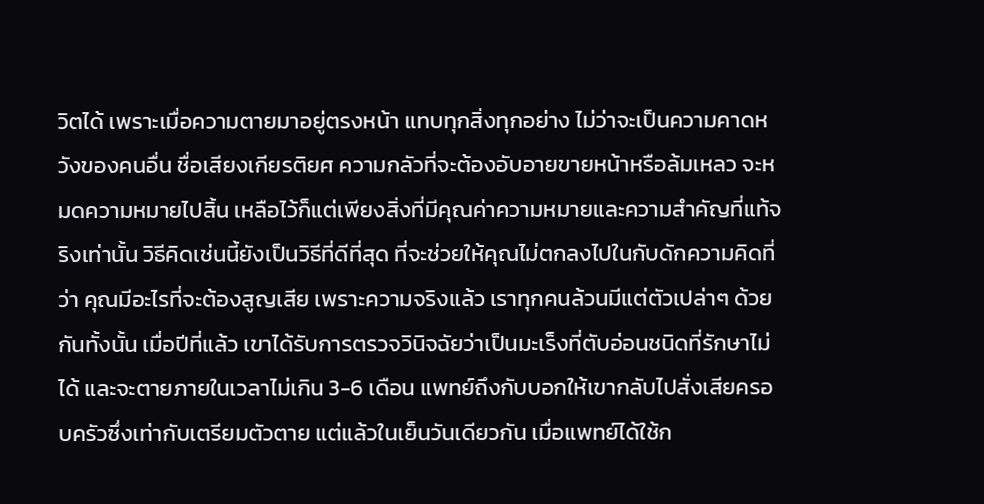วิตได้ เพราะเมื่อความตายมาอยู่ตรงหน้า แทบทุกสิ่งทุกอย่าง ไม่ว่าจะเป็นความคาดหวังของคนอื่น ชื่อเสียงเกียรติยศ ความกลัวที่จะต้องอับอายขายหน้าหรือล้มเหลว จะหมดความหมายไปสิ้น เหลือไว้ก็แต่เพียงสิ่งที่มีคุณค่าความหมายและความสำคัญที่แท้จริงเท่านั้น วิธีคิดเช่นนี้ยังเป็นวิธีที่ดีที่สุด ที่จะช่วยให้คุณไม่ตกลงไปในกับดักความคิดที่ว่า คุณมีอะไรที่จะต้องสูญเสีย เพราะความจริงแล้ว เราทุกคนล้วนมีแต่ตัวเปล่าๆ ด้วยกันทั้งนั้น เมื่อปีที่แล้ว เขาได้รับการตรวจวินิจฉัยว่าเป็นมะเร็งที่ตับอ่อนชนิดที่รักษาไม่ได้ และจะตายภายในเวลาไม่เกิน 3-6 เดือน แพทย์ถึงกับบอกให้เขากลับไปสั่งเสียครอบครัวซึ่งเท่ากับเตรียมตัวตาย แต่แล้วในเย็นวันเดียวกัน เมื่อแพทย์ได้ใช้ก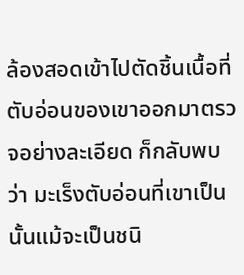ล้องสอดเข้าไปตัดชิ้นเนื้อที่ตับอ่อนของเขาออกมาตรวจอย่างละเอียด ก็กลับพบว่า มะเร็งตับอ่อนที่เขาเป็นนั้นแม้จะเป็นชนิ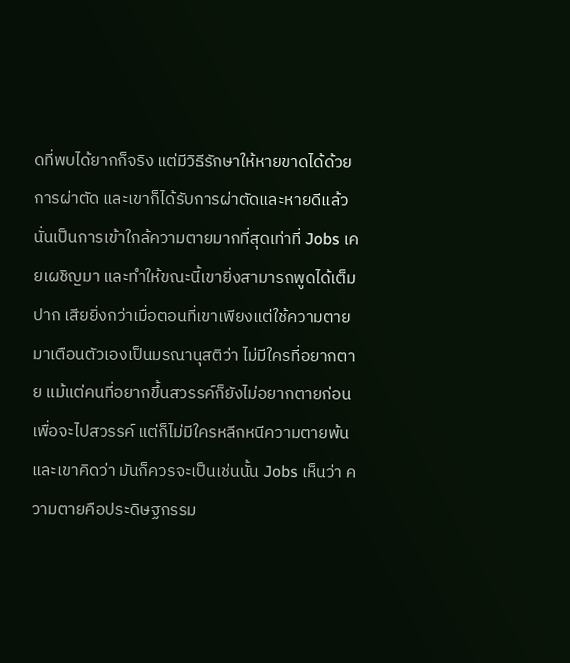ดที่พบได้ยากก็จริง แต่มีวิธีรักษาให้หายขาดได้ด้วยการผ่าตัด และเขาก็ได้รับการผ่าตัดและหายดีแล้ว นั่นเป็นการเข้าใกล้ความตายมากที่สุดเท่าที่ Jobs เคยเผชิญมา และทำให้ขณะนี้เขายิ่งสามารถพูดได้เต็มปาก เสียยิ่งกว่าเมื่อตอนที่เขาเพียงแต่ใช้ความตายมาเตือนตัวเองเป็นมรณานุสติว่า ไม่มีใครที่อยากตาย แม้แต่คนที่อยากขึ้นสวรรค์ก็ยังไม่อยากตายก่อนเพื่อจะไปสวรรค์ แต่ก็ไม่มีใครหลีกหนีความตายพ้น และเขาคิดว่า มันก็ควรจะเป็นเช่นนั้น Jobs เห็นว่า ความตายคือประดิษฐกรรม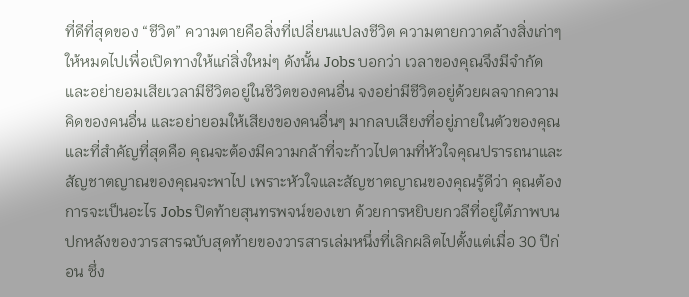ที่ดีที่สุดของ “ชีวิต” ความตายคือสิ่งที่เปลี่ยนแปลงชีวิต ความตายกวาดล้างสิ่งเก่าๆ ให้หมดไปเพื่อเปิดทางให้แก่สิ่งใหม่ๆ ดังนั้น Jobs บอกว่า เวลาของคุณจึงมีจำกัด และอย่ายอมเสียเวลามีชีวิตอยู่ในชีวิตของคนอื่น จงอย่ามีชีวิตอยู่ด้วยผลจากความคิดของคนอื่น และอย่ายอมให้เสียงของคนอื่นๆ มากลบเสียงที่อยู่ภายในตัวของคุณ และที่สำคัญที่สุดคือ คุณจะต้องมีความกล้าที่จะก้าวไปตามที่หัวใจคุณปรารถนาและสัญชาตญาณของคุณจะพาไป เพราะหัวใจและสัญชาตญาณของคุณรู้ดีว่า คุณต้องการจะเป็นอะไร Jobs ปิดท้ายสุนทรพจน์ของเขา ด้วยการหยิบยกวลีที่อยู่ใต้ภาพบนปกหลังของวารสารฉบับสุดท้ายของวารสารเล่มหนึ่งที่เลิกผลิตไปตั้งแต่เมื่อ 30 ปีก่อน ซึ่ง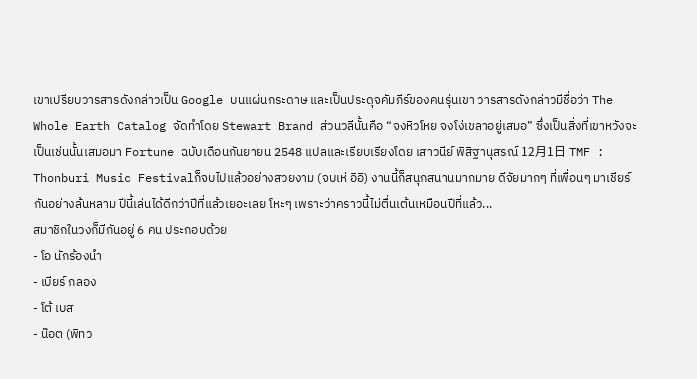เขาเปรียบวารสารดังกล่าวเป็น Google บนแผ่นกระดาษ และเป็นประดุจคัมภีร์ของคนรุ่นเขา วารสารดังกล่าวมีชื่อว่า The Whole Earth Catalog จัดทำโดย Stewart Brand ส่วนวลีนั้นคือ “จงหิวโหย จงโง่เขลาอยู่เสมอ” ซึ่งเป็นสิ่งที่เขาหวังจะเป็นเช่นนั้นเสมอมา Fortune ฉบับเดือนกันยายน 2548 แปลและเรียบเรียงโดย เสาวนีย์ พิสิฐานุสรณ์ 12月1日 TMF : Thonburi Music Festivalก็จบไปแล้วอย่างสวยงาม (จบเห่ อิอิ) งานนี้ก็สนุกสนานมากมาย ดีจัยมากๆ ที่เพื่อนๆ มาเชียร์กันอย่างล้นหลาม ปีนี้เล่นได้ดีกว่าปีที่แล้วเยอะเลย โหะๆ เพราะว่าคราวนี้ไม่ตื่นเต้นเหมือนปีที่แล้ว...
สมาชิกในวงก็มีกันอยู่ 6 คน ประกอบด้วย
- โอ นักร้องนำ
- เบียร์ กลอง
- โต้ เบส
- น๊อต (พิทว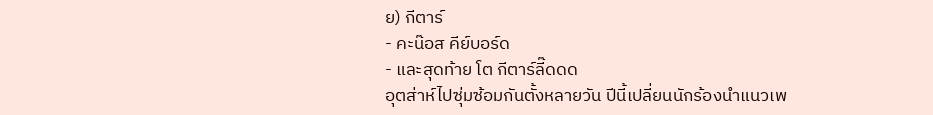ย) กีตาร์
- คะน๊อส คีย์บอร์ด
- และสุดท้าย โต กีตาร์ลี๊ดดด
อุตส่าห์ไปซุ่มซ้อมกันตั้งหลายวัน ปีนี้เปลี่ยนนักร้องนำแนวเพ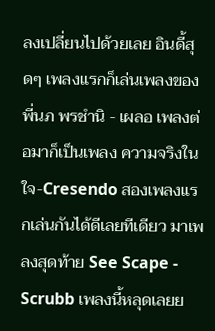ลงเปลี่ยนไปด้วยเลย อินดี้สุดๆ เพลงแรกก็เล่นเพลงของ พี่นภ พรชำนิ - เผลอ เพลงต่อมาก็เป็นเพลง ความจริงในใจ-Cresendo สองเพลงแรกเล่นกันได้ดีเลยทีเดียว มาเพลงสุดท้าย See Scape - Scrubb เพลงนี้หลุดเลยย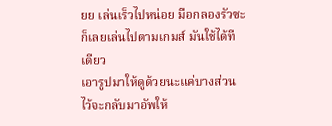ยย เล่นเร็วไปหน่อย มือกลองรัวซะ ก็เลยเล่นไปตามเกมส์ มันใช้ได้ทีเดียว
เอารูปมาให้ดูด้วยนะแค่บางส่วนไว้จะกลับมาอัพให้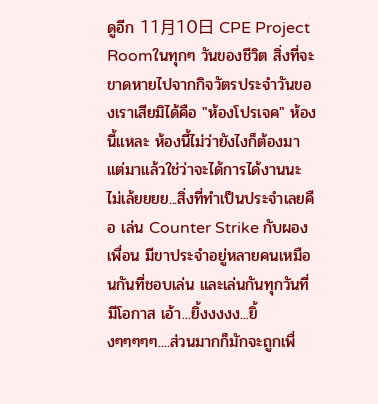ดูอีก 11月10日 CPE Project Roomในทุกๆ วันของชีวิต สิ่งที่จะขาดหายไปจากกิจวัตรประจำวันของเราเสียมิได้คือ "ห้องโปรเจค" ห้องนี้แหละ ห้องนี้ไม่ว่ายังไงก็ต้องมา แต่มาแล้วใช่ว่าจะได้การได้งานนะ ไม่เล้ยยยย...สิ่งที่ทำเป็นประจำเลยคือ เล่น Counter Strike กับผองเพื่อน มีขาประจำอยู่หลายคนเหมือนกันที่ชอบเล่น และเล่นกันทุกวันที่มีโอกาส เอ้า...ยิ้งงงงง...ยิ้งๆๆๆๆๆ....ส่วนมากก็มักจะถูกเพื่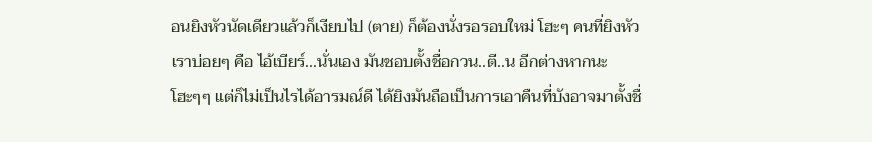อนยิงหัวนัดเดียวแล้วก็เงียบไป (ตาย) ก็ต้องนั่งรอรอบใหม่ โฮะๆ คนที่ยิงหัวเราบ่อยๆ คือ ไอ้เบียร์...นั่นเอง มันชอบตั้งชื่อกวน..ตี..น อีกต่างหากนะ โฮะๆๆ แต่ก็ไม่เป็นไรได้อารมณ์ดี ได้ยิงมันถือเป็นการเอาคืนที่บังอาจมาตั้งชื่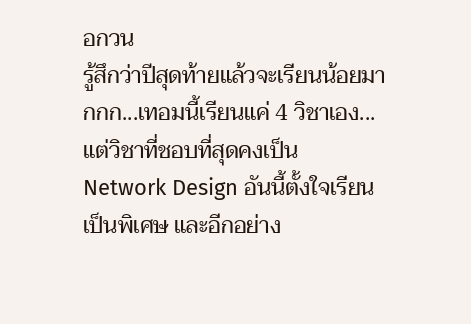อกวน
รู้สึกว่าปีสุดท้ายแล้วจะเรียนน้อยมากกก...เทอมนี้เรียนแค่ 4 วิชาเอง...แต่วิชาที่ชอบที่สุดคงเป็น Network Design อันนี้ตั้งใจเรียนเป็นพิเศษ และอีกอย่าง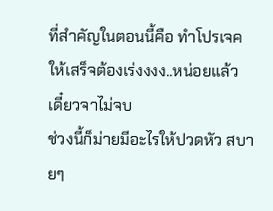ที่สำคัญในตอนนี้คือ ทำโปรเจค ให้เสร็จต้องเร่งงงง..หน่อยแล้ว เดี๋ยวจาไม่จบ
ช่วงนี้ก็ม่ายมีอะไรให้ปวดหัว สบายๆ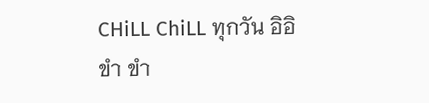CHiLL ChiLL ทุกวัน อิอิ ขำ ขำ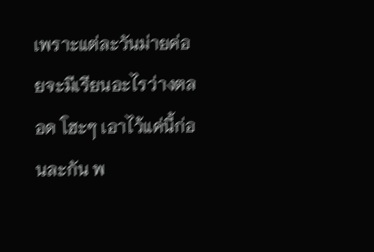เพราะแต่ละวันม่ายค่อยจะมีเรียนอะไรว่างตลอด โฮะๆ เอาไว้แค่นี้ก่อนละกัน พ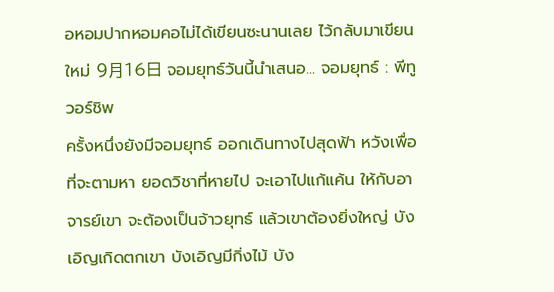อหอมปากหอมคอไม่ได้เขียนซะนานเลย ไว้กลับมาเขียนใหม่ 9月16日 จอมยุทธ์วันนี้นำเสนอ... จอมยุทธ์ : พีทูวอร์ชิพ
ครั้งหนึ่งยังมีจอมยุทธ์ ออกเดินทางไปสุดฟ้า หวังเพื่อที่จะตามหา ยอดวิชาที่หายไป จะเอาไปแก้แค้น ให้กับอาจารย์เขา จะต้องเป็นจ้าวยุทธ์ แล้วเขาต้องยิ่งใหญ่ บังเอิญเกิดตกเขา บังเอิญมีกิ่งไม้ บัง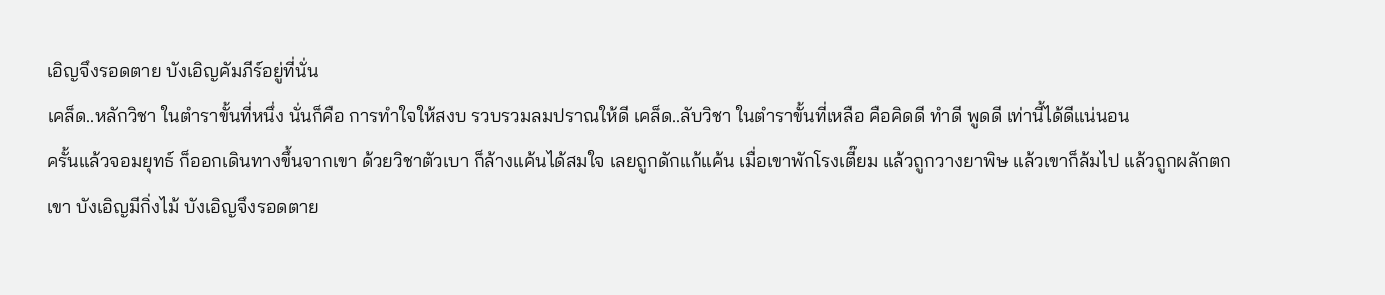เอิญจึงรอดตาย บังเอิญคัมภีร์อยู่ที่นั่น
เคล็ด..หลักวิชา ในตำราขั้นที่หนึ่ง นั่นก็คือ การทำใจให้สงบ รวบรวมลมปราณให้ดี เคล็ด..ลับวิชา ในตำราขั้นที่เหลือ คือคิดดี ทำดี พูดดี เท่านี้ได้ดีแน่นอน
ครั้นแล้วจอมยุทธ์ ก็ออกเดินทางขึ้นจากเขา ด้วยวิชาตัวเบา ก็ล้างแค้นได้สมใจ เลยถูกดักแก้แค้น เมื่อเขาพักโรงเตี๊ยม แล้วถูกวางยาพิษ แล้วเขาก็ล้มไป แล้วถูกผลักตกเขา บังเอิญมีกิ่งไม้ บังเอิญจึงรอดตาย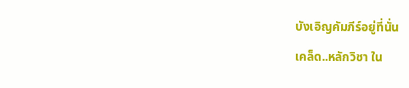บังเอิญคัมภีร์อยู่ที่นั่น
เคล็ด..หลักวิชา ใน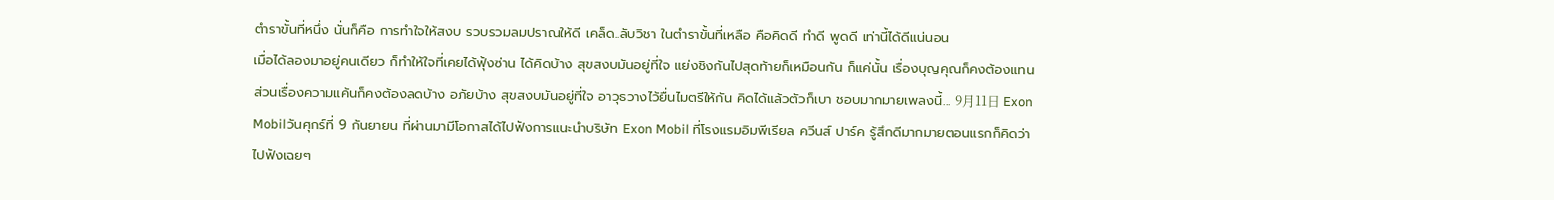ตำราขั้นที่หนึ่ง นั่นก็คือ การทำใจให้สงบ รวบรวมลมปราณให้ดี เคล็ด..ลับวิชา ในตำราขั้นที่เหลือ คือคิดดี ทำดี พูดดี เท่านี้ได้ดีแน่นอน
เมื่อได้ลองมาอยู่คนเดียว ก็ทำให้ใจที่เคยได้ฟุ้งซ่าน ได้คิดบ้าง สุขสงบมันอยู่ที่ใจ แย่งชิงกันไปสุดท้ายก็เหมือนกัน ก็แค่นั้น เรื่องบุญคุณก็คงต้องแทน ส่วนเรื่องความแค้นก็คงต้องลดบ้าง อภัยบ้าง สุขสงบมันอยู่ที่ใจ อาวุธวางไว้ยื่นไมตรีให้กัน คิดได้แล้วตัวก็เบา ชอบมากมายเพลงนี้... 9月11日 Exon Mobilวันศุกร์ที่ 9 กันยายน ที่ผ่านมามีโอกาสได้ไปฟังการแนะนำบริษัท Exon Mobil ที่โรงแรมอิมพีเรียล ควีนส์ ปาร์ค รู้สึกดีมากมายตอนแรกก็คิดว่าไปฟังเฉยๆ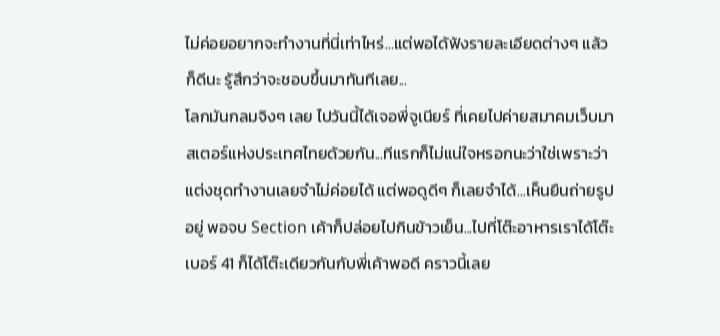ไม่ค่อยอยากจะทำงานที่นี่เท่าไหร่...แต่พอได้ฟังรายละเอียดต่างๆ แล้วก็ดีนะ รู้สึกว่าจะชอบขึ้นมาทันทีเลย...
โลกมันกลมจิงๆ เลย ไปวันนี้ได้เจอพี่จูเนียร์ ที่เคยไปค่ายสมาคมเว็บมาสเตอร์แห่งประเทศไทยด้วยกัน...ทีแรกก็ไม่แน่ใจหรอกนะว่าใช่เพราะว่าแต่งชุดทำงานเลยจำไม่ค่อยได้ แต่พอดูดีๆ ก็เลยจำได้...เห็นยืนถ่ายรูปอยู่ พอจบ Section เค้าก็ปล่อยไปกินข้าวเย็น...ไปที่โต๊ะอาหารเราได้โต๊ะเบอร์ 41 ก็ได้โต๊ะเดียวกันกับพี่เค้าพอดี คราวนี้เลย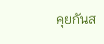คุยกันส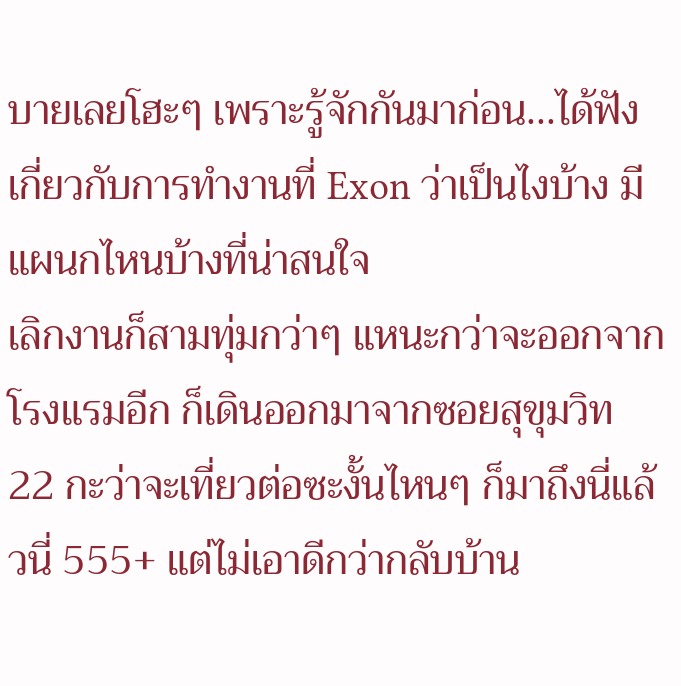บายเลยโฮะๆ เพราะรู้จักกันมาก่อน...ได้ฟังเกี่ยวกับการทำงานที่ Exon ว่าเป็นไงบ้าง มีแผนกไหนบ้างที่น่าสนใจ
เลิกงานก็สามทุ่มกว่าๆ แหนะกว่าจะออกจากโรงแรมอีก ก็เดินออกมาจากซอยสุขุมวิท 22 กะว่าจะเที่ยวต่อซะงั้นไหนๆ ก็มาถึงนี่แล้วนี่ 555+ แต่ไม่เอาดีกว่ากลับบ้าน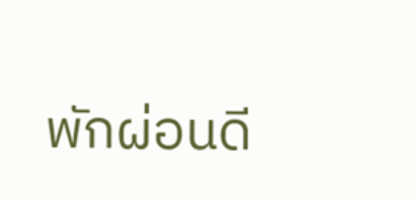พักผ่อนดี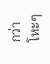กว่า โหะๆ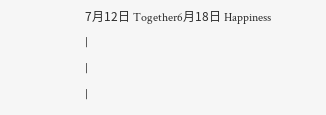7月12日 Together6月18日 Happiness
|
|
|